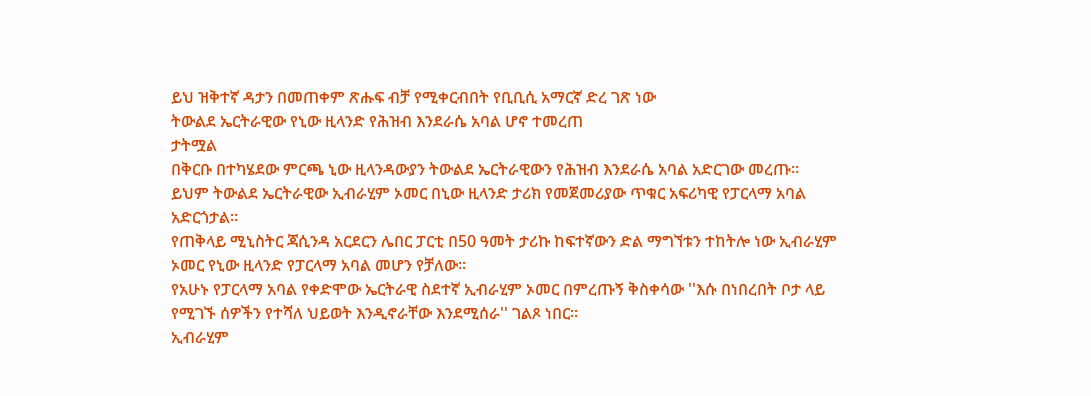ይህ ዝቅተኛ ዳታን በመጠቀም ጽሑፍ ብቻ የሚቀርብበት የቢቢሲ አማርኛ ድረ ገጽ ነው
ትውልደ ኤርትራዊው የኒው ዚላንድ የሕዝብ እንደራሴ አባል ሆኖ ተመረጠ
ታትሟል
በቅርቡ በተካሄደው ምርጫ ኒው ዚላንዳውያን ትውልደ ኤርትራዊውን የሕዝብ እንደራሴ አባል አድርገው መረጡ።
ይህም ትውልደ ኤርትራዊው ኢብራሂም ኦመር በኒው ዚላንድ ታሪክ የመጀመሪያው ጥቁር አፍሪካዊ የፓርላማ አባል አድርጎታል።
የጠቅላይ ሚኒስትር ጃሲንዳ አርደርን ሌበር ፓርቲ በ50 ዓመት ታሪኩ ከፍተኛውን ድል ማግኘቱን ተከትሎ ነው ኢብራሂም ኦመር የኒው ዚላንድ የፓርላማ አባል መሆን የቻለው።
የአሁኑ የፓርላማ አባል የቀድሞው ኤርትራዊ ስደተኛ ኢብራሂም ኦመር በምረጡኝ ቅስቀሳው ''እሱ በነበረበት ቦታ ላይ የሚገኙ ሰዎችን የተሻለ ህይወት እንዲኖራቸው እንደሚሰራ'' ገልጾ ነበር።
ኢብራሂም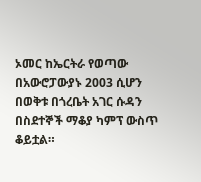ኦመር ከኤርትራ የወጣው በአውሮፓውያኑ 2003 ሲሆን በወቅቱ በጎረቤት አገር ሱዳን በስደተኞች ማቆያ ካምፕ ውስጥ ቆይቷል።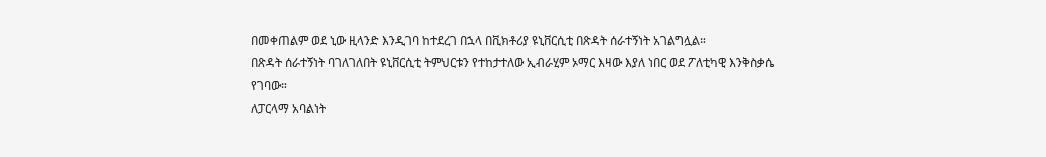በመቀጠልም ወደ ኒው ዚላንድ እንዲገባ ከተደረገ በኋላ በቪክቶሪያ ዩኒቨርሲቲ በጽዳት ሰራተኝነት አገልግሏል።
በጽዳት ሰራተኝነት ባገለገለበት ዩኒቨርሲቲ ትምህርቱን የተከታተለው ኢብራሂም ኦማር እዛው እያለ ነበር ወደ ፖለቲካዊ እንቅስቃሴ የገባው።
ለፓርላማ አባልነት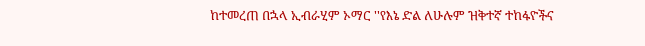ከተመረጠ በኋላ ኢብራሂም ኦማር ''የእኔ ድል ለሁሉም ዝቅተኛ ተከፋዮችና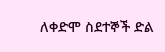ለቀድሞ ስደተኞች ድል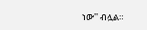ነው'' ብሏል።